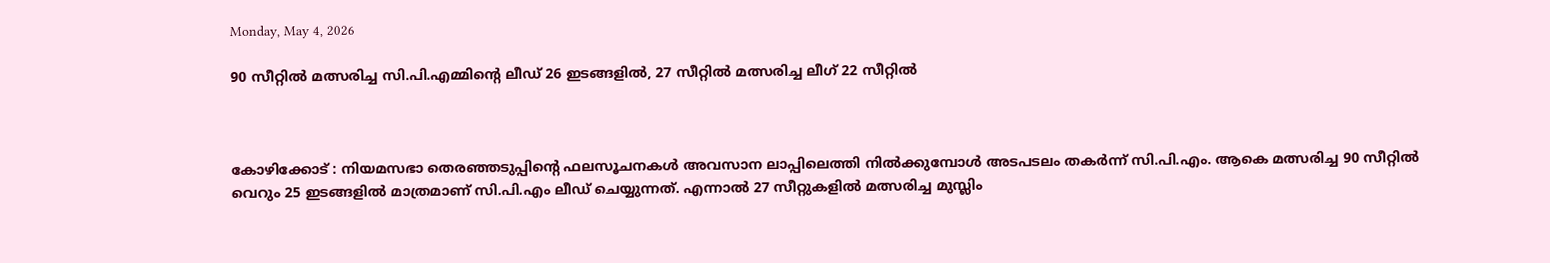Monday, May 4, 2026

90 സീറ്റിൽ മത്സരിച്ച സി.പി.എമ്മിന്റെ ലീഡ് 26 ഇടങ്ങളിൽ, 27 സീറ്റിൽ മത്സരിച്ച ലീഗ് 22 സീറ്റിൽ



കോഴിക്കോട് : നിയമസഭാ തെരഞ്ഞടുപ്പിന്റെ ഫലസൂചനകൾ അവസാന ലാപ്പിലെത്തി നിൽക്കുമ്പോൾ അടപടലം തകർന്ന് സി.പി.എം. ആകെ മത്സരിച്ച 90 സീറ്റിൽ വെറും 25 ഇടങ്ങളിൽ മാത്രമാണ് സി.പി.എം ലീഡ് ചെയ്യുന്നത്. എന്നാൽ 27 സീറ്റുകളിൽ മത്സരിച്ച മുസ്ലിം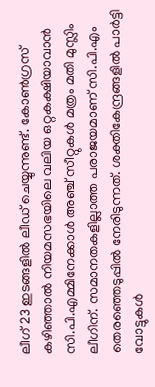ലീഗ് 23 ഇടങ്ങളിൽ ലീഡ് ചെയ്യുന്നുണ്ട്. കോൺഗ്രസ് കഴിഞ്ഞാൽ നിയമസഭയിലെ വലിയ ഒറ്റകക്ഷിയാവാൻ സി.പി.എമ്മിനേക്കാൾ അഞ്ച് സീറ്റുകൾ മത്രം മതി മുസ്ലിം ലീഗിന്. സമാനതകളില്ലാത്ത പരാജയമാണ് സി.പി.എം തെരഞ്ഞെടുപ്പിൽ നേരിടുന്നത്. ശക്തികേന്ദ്രങ്ങളിൽ പാർട്ടി വോട്ടുകൾ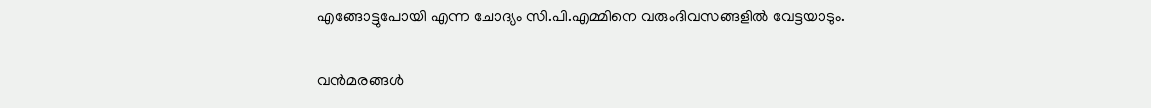എങ്ങോട്ടുപോയി എന്ന ചോദ്യം സി.പി.എമ്മിനെ വരുംദിവസങ്ങളിൽ വേട്ടയാടും.

വൻമരങ്ങൾ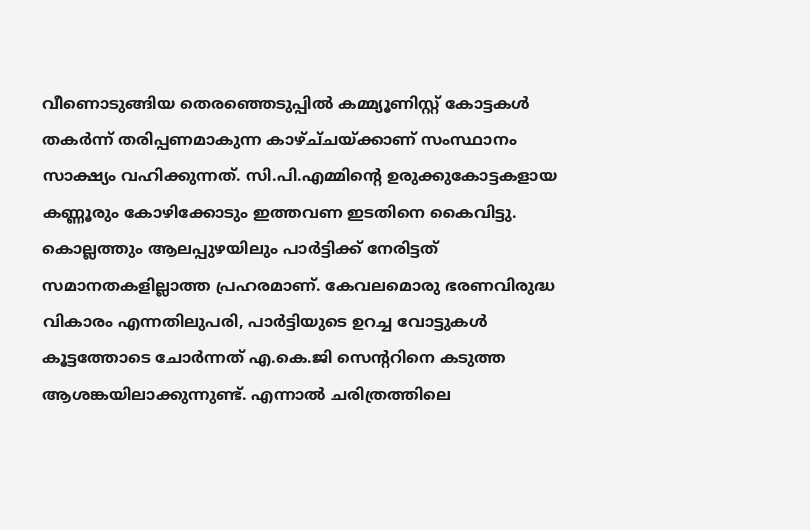വീണൊടുങ്ങിയ തെരഞ്ഞെടുപ്പിൽ കമ്മ്യൂണിസ്റ്റ് കോട്ടകൾ തകർന്ന് തരിപ്പണമാകുന്ന കാഴ്ച്‌ചയ്ക്കാണ് സംസ്ഥാനം സാക്ഷ്യം വഹിക്കുന്നത്. സി.പി.എമ്മിന്റെ ഉരുക്കുകോട്ടകളായ കണ്ണൂരും കോഴിക്കോടും ഇത്തവണ ഇടതിനെ കൈവിട്ടു. കൊല്ലത്തും ആലപ്പുഴയിലും പാർട്ടിക്ക് നേരിട്ടത് സമാനതകളില്ലാത്ത പ്രഹരമാണ്. കേവലമൊരു ഭരണവിരുദ്ധ വികാരം എന്നതിലുപരി, പാർട്ടിയുടെ ഉറച്ച വോട്ടുകൾ കൂട്ടത്തോടെ ചോർന്നത് എ.കെ.ജി സെൻ്ററിനെ കടുത്ത ആശങ്കയിലാക്കുന്നുണ്ട്. എന്നാൽ ചരിത്രത്തിലെ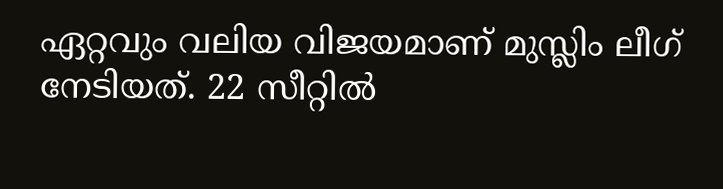ഏറ്റവും വലിയ വിജയമാണ് മുസ്ലിം ലീഗ് നേടിയത്. 22 സീറ്റിൽ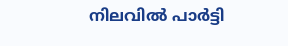നിലവിൽ പാർട്ടി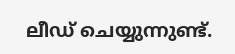ലീഡ് ചെയ്യുന്നുണ്ട്.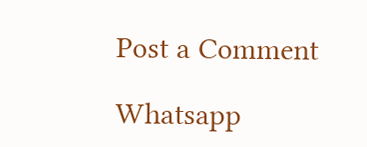Post a Comment

Whatsapp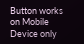Button works on Mobile Device only